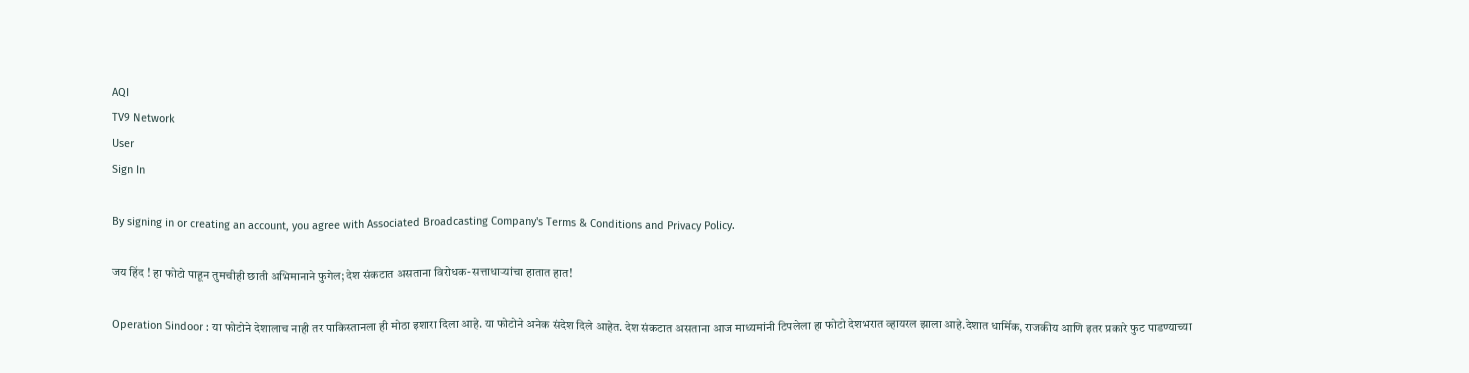AQI
TV9 Network
User
Sign In

By signing in or creating an account, you agree with Associated Broadcasting Company's Terms & Conditions and Privacy Policy.

जय हिंद ! हा फोटो पाहून तुमचीही छाती अभिमानाने फुगेल; देश संकटात असताना विरोधक-सत्ताधाऱ्यांचा हातात हात!

Operation Sindoor : या फोटोने देशालाच नाही तर पाकिस्तानला ही मोठा इशारा दिला आहे. या फोटोने अनेक संदेश दिले आहेत. देश संकटात असताना आज माध्यमांनी टिपलेला हा फोटो देशभरात व्हायरल झाला आहे.देशात धार्मिक, राजकीय आणि इतर प्रकारे फुट पाडण्याच्या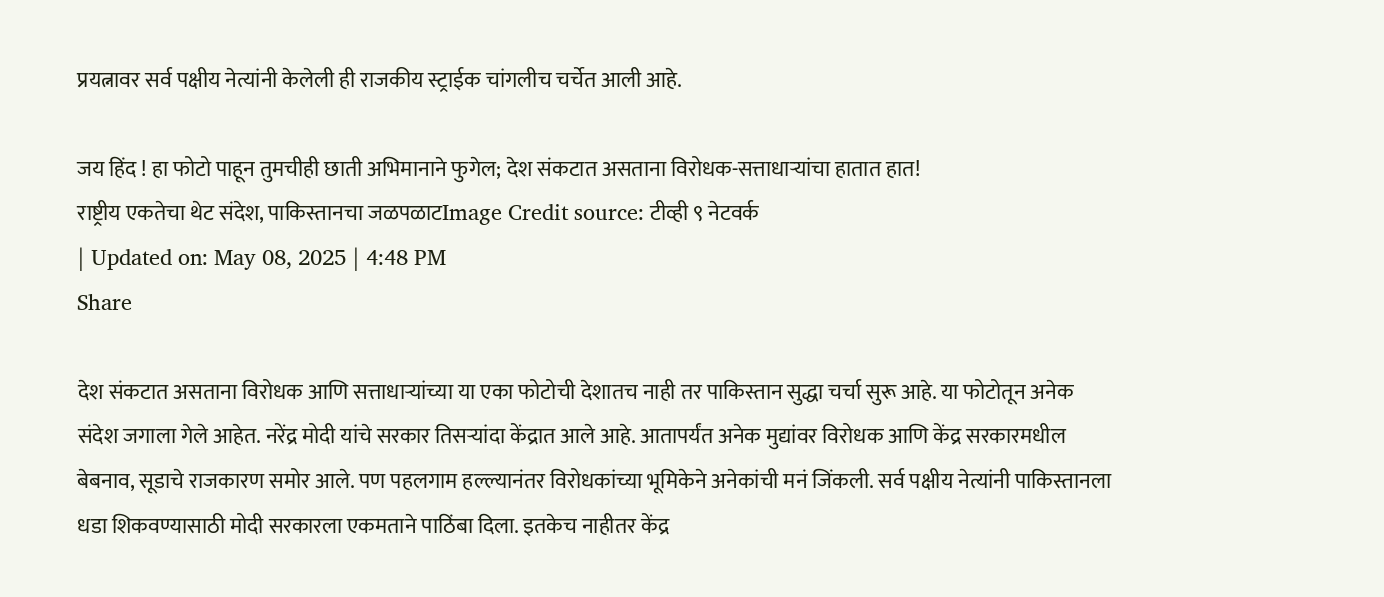प्रयत्नावर सर्व पक्षीय नेत्यांनी केलेली ही राजकीय स्ट्राईक चांगलीच चर्चेत आली आहे.

जय हिंद ! हा फोटो पाहून तुमचीही छाती अभिमानाने फुगेल; देश संकटात असताना विरोधक-सत्ताधाऱ्यांचा हातात हात!
राष्ट्रीय एकतेचा थेट संदेश, पाकिस्तानचा जळपळाटImage Credit source: टीव्ही ९ नेटवर्क
| Updated on: May 08, 2025 | 4:48 PM
Share

देश संकटात असताना विरोधक आणि सत्ताधाऱ्यांच्या या एका फोटोची देशातच नाही तर पाकिस्तान सुद्धा चर्चा सुरू आहे. या फोटोतून अनेक संदेश जगाला गेले आहेत. नरेंद्र मोदी यांचे सरकार तिसऱ्यांदा केंद्रात आले आहे. आतापर्यंत अनेक मुद्यांवर विरोधक आणि केंद्र सरकारमधील बेबनाव, सूडाचे राजकारण समोर आले. पण पहलगाम हल्ल्यानंतर विरोधकांच्या भूमिकेने अनेकांची मनं जिंकली. सर्व पक्षीय नेत्यांनी पाकिस्तानला धडा शिकवण्यासाठी मोदी सरकारला एकमताने पाठिंबा दिला. इतकेच नाहीतर केंद्र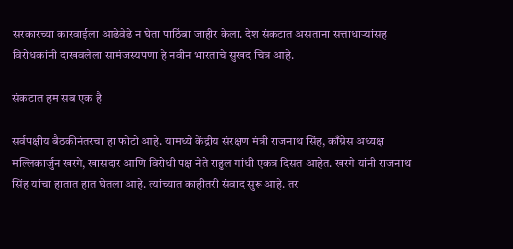सरकारच्या कारवाईला आढेवेढे न घेता पाठिंबा जाहीर केला. देश संकटात असताना सत्ताधाऱ्यांसह विरोधकांनी दाखवलेला सामंजस्यपणा हे नवीन भारताचे सुखद चित्र आहे.

संकटात हम सब एक है

सर्वपक्षीय बैठकीनंतरचा हा फोटो आहे. यामध्ये केंद्रीय संरक्षण मंत्री राजनाथ सिंह, काँग्रेस अध्यक्ष मल्लिकार्जुन खरगे, खासदार आणि विरोधी पक्ष नेते राहुल गांधी एकत्र दिसत आहेत. खरगे यांनी राजनाथ सिंह यांचा हातात हात घेतला आहे. त्यांच्यात काहीतरी संवाद सुरू आहे. तर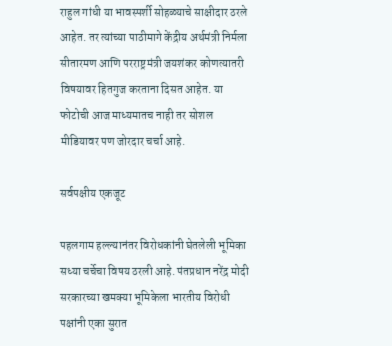राहुल गांधी या भावस्पर्शी सोहळ्याचे साक्षीदार ठरले आहेत. तर त्यांच्या पाठीमागे केंद्रीय अर्थमंत्री निर्मला सीतारमण आणि परराष्ट्रमंत्री जयशंकर कोणत्यातरी विषयावर हितगुज करताना दिसत आहेत. या फोटोची आज माध्यमातच नाही तर सोशल मीडियावर पण जोरदार चर्चा आहे.

सर्वपक्षीय एकजूट

पहलगाम हल्ल्यानंतर विरोधकांनी घेतलेली भूमिका सध्या चर्चेचा विषय ठरली आहे. पंतप्रधान नरेंद्र मोदी सरकारच्या खमक्या भूमिकेला भारतीय विरोधी पक्षांनी एका सुरात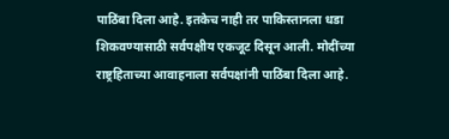पाठिंबा दिला आहे. इतकेच नाही तर पाकिस्तानला धडा शिकवण्यासाठी सर्वपक्षीय एकजूट दिसून आली. मोदींच्या राष्ट्रहिताच्या आवाहनाला सर्वपक्षांनी पाठिंबा दिला आहे.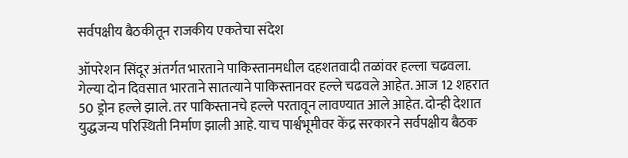सर्वपक्षीय बैठकीतून राजकीय एकतेचा संदेश

ऑपरेशन सिंदूर अंतर्गत भारताने पाकिस्तानमधील दहशतवादी तळांवर हल्ला चढवला. गेल्या दोन दिवसात भारताने सातत्याने पाकिस्तानवर हल्ले चढवले आहेत. आज 12 शहरात 50 ड्रोन हल्ले झाले. तर पाकिस्तानचे हल्ले परतावून लावण्यात आले आहेत. दोन्ही देशात युद्धजन्य परिस्थिती निर्माण झाली आहे. याच पार्श्वभूमीवर केंद्र सरकारने सर्वपक्षीय बैठक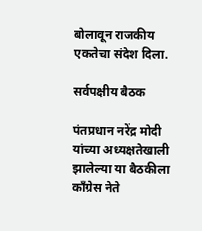बोलावून राजकीय एकतेचा संदेश दिला.

सर्वपक्षीय बैठक

पंतप्रधान नरेंद्र मोदी यांच्या अध्यक्षतेखाली झालेल्या या बैठकीला काँग्रेस नेते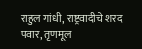राहुल गांधी, राष्ट्रवादीचे शरद पवार, तृणमूल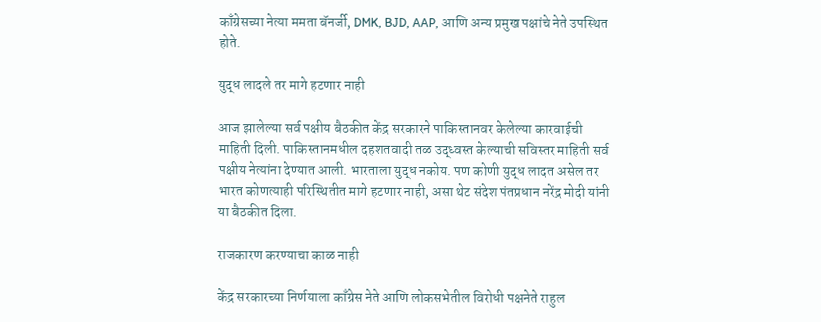काँग्रेसच्या नेत्या ममता बॅनर्जी, DMK, BJD, AAP, आणि अन्य प्रमुख पक्षांचे नेते उपस्थित होते.

युद्ध लादले तर मागे हटणार नाही

आज झालेल्या सर्व पक्षीय बैठकीत केंद्र सरकारने पाकिस्तानवर केलेल्या कारवाईची माहिती दिली. पाकिस्तानमधील दहशतवादी तळ उद्ध्वस्त केल्याची सविस्तर माहिती सर्व पक्षीय नेत्यांना देण्यात आली. भारताला युद्ध नकोय. पण कोणी युद्ध लादत असेल तर भारत कोणत्याही परिस्थितीत मागे हटणार नाही, असा थेट संदेश पंतप्रधान नरेंद्र मोदी यांनी या बैठकीत दिला.

राजकारण करण्याचा काळ नाही

केंद्र सरकारच्या निर्णयाला काँग्रेस नेते आणि लोकसभेतील विरोधी पक्षनेते राहुल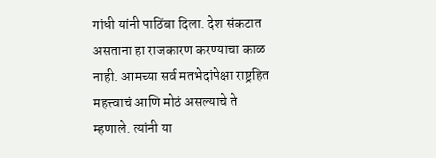गांधी यांनी पाठिंबा दिला. देश संकटात असताना हा राजकारण करण्याचा काळ नाही. आमच्या सर्व मतभेदांपेक्षा राष्ट्रहित महत्त्वाचं आणि मोठं असल्याचे ते म्हणाले. त्यांनी या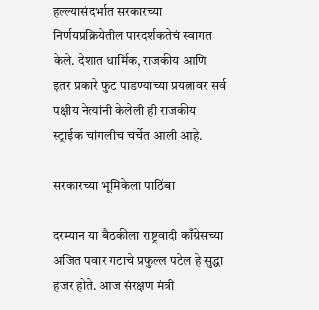हल्ल्यासंदर्भात सरकारच्या निर्णयप्रक्रियेतील पारदर्शकतेचं स्वागत केले. देशात धार्मिक, राजकीय आणि इतर प्रकारे फुट पाडण्याच्या प्रयत्नावर सर्व पक्षीय नेत्यांनी केलेली ही राजकीय स्ट्राईक चांगलीच चर्चेत आली आहे.

सरकारच्या भूमिकेला पाठिंबा

दरम्यान या बैठकीला राष्ट्रवादी काँग्रेसच्या अजित पवार गटाचे प्रफुल्ल पटेल हे सुद्धा हजर होते. आज संरक्षण मंत्री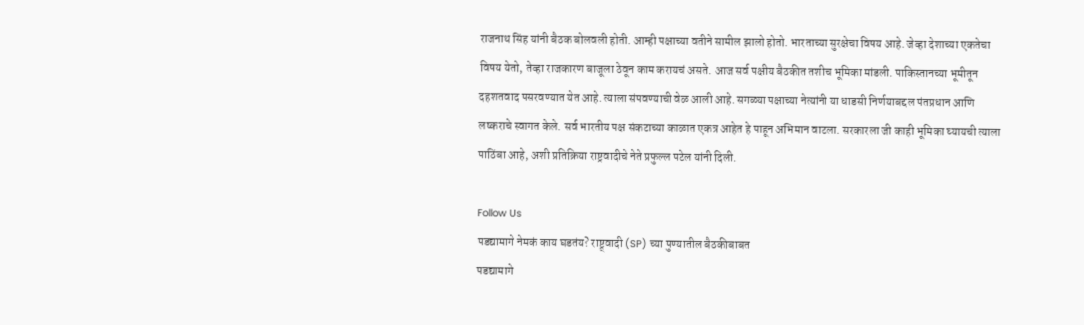राजनाथ सिंह यांनी बैठक बोलवली होती. आम्ही पक्षाच्या वतीने सामील झालो होतो. भारताच्या सुरक्षेचा विषय आहे. जेव्हा देशाच्या एकतेचा विषय येतो, तेव्हा राजकारण बाजूला ठेवून काम करायचं असते. आज सर्व पक्षीय बैठकीत तशीच भूमिका मांडली. पाकिस्तानच्या भूमीतून दहशतवाद पसरवण्यात येत आहे. त्याला संपवण्याची वेळ आली आहे. सगळ्या पक्षाच्या नेत्यांनी या धाडसी निर्णयाबद्दल पंतप्रधान आणि लष्कराचे स्वागत केले. सर्व भारतीय पक्ष संकटाच्या काळात एकत्र आहेत हे पाहून अभिमान वाटला. सरकारला जी काही भूमिका घ्यायची त्याला पाठिंबा आहे, अशी प्रतिक्रिया राष्ट्रवादीचे नेते प्रफुल्ल पटेल यांनी दिली.

Follow Us
पडद्यामागे नेमकं काय घडतंय? राष्ट्र्वादी (SP) च्या पुण्यातील बैठकीबाबत
पडद्यामागे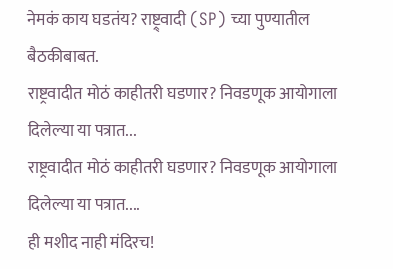नेमकं काय घडतंय? राष्ट्र्वादी (SP) च्या पुण्यातील बैठकीबाबत.
राष्ट्रवादीत मोठं काहीतरी घडणार? निवडणूक आयोगाला दिलेल्या या पत्रात...
राष्ट्रवादीत मोठं काहीतरी घडणार? निवडणूक आयोगाला दिलेल्या या पत्रात....
ही मशीद नाही मंदिरच!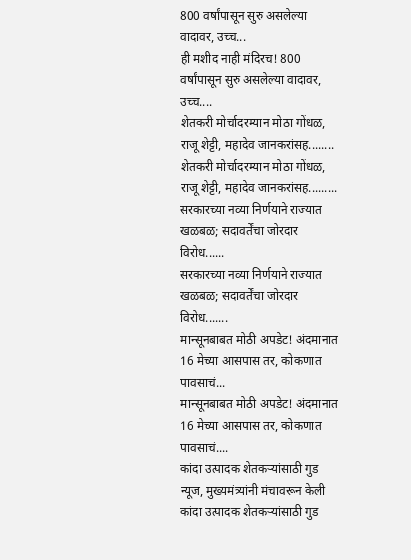800 वर्षांपासून सुरु असलेल्या वादावर, उच्च...
ही मशीद नाही मंदिरच! 800 वर्षांपासून सुरु असलेल्या वादावर, उच्च....
शेतकरी मोर्चादरम्यान मोठा गोंधळ, राजू शेट्टी, महादेव जानकरांसह........
शेतकरी मोर्चादरम्यान मोठा गोंधळ, राजू शेट्टी, महादेव जानकरांसह.........
सरकारच्या नव्या निर्णयाने राज्यात खळबळ; सदावर्तेंचा जोरदार विरोध......
सरकारच्या नव्या निर्णयाने राज्यात खळबळ; सदावर्तेंचा जोरदार विरोध.......
मान्सूनबाबत मोठी अपडेट! अंदमानात 16 मेच्या आसपास तर, कोकणात पावसाचं...
मान्सूनबाबत मोठी अपडेट! अंदमानात 16 मेच्या आसपास तर, कोकणात पावसाचं....
कांदा उत्पादक शेतकऱ्यांसाठी गुड न्यूज, मुख्यमंत्र्यांनी मंचावरून केली
कांदा उत्पादक शेतकऱ्यांसाठी गुड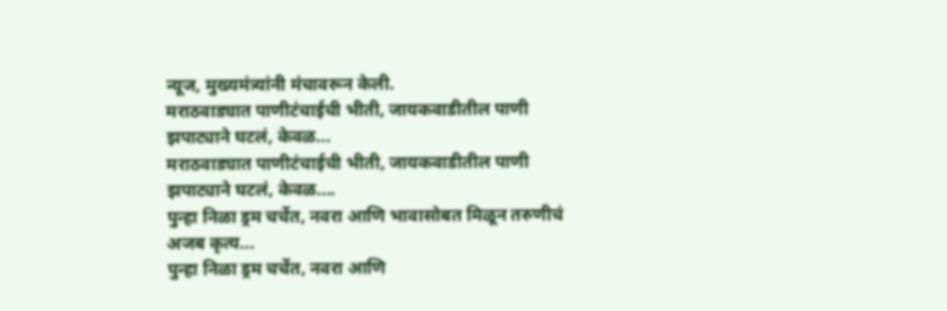न्यूज, मुख्यमंत्र्यांनी मंचावरून केली.
मराठवाड्यात पाणीटंचाईची भीती, जायकवाडीतील पाणी झपाट्याने घटलं, केवळ...
मराठवाड्यात पाणीटंचाईची भीती, जायकवाडीतील पाणी झपाट्याने घटलं, केवळ....
पुन्हा निळा ड्रम चर्चेत, नवरा आणि भावासोबत मिळून तरुणीचं अजब कृत्य...
पुन्हा निळा ड्रम चर्चेत, नवरा आणि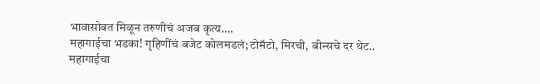भावासोबत मिळून तरुणीचं अजब कृत्य....
महागाईचा भडका! गृहिणींचं बजेट कोलमडलं; टोमॅटो, मिरची, बीन्सचे दर थेट..
महागाईचा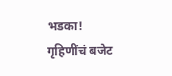भडका! गृहिणींचं बजेट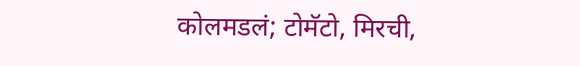कोलमडलं; टोमॅटो, मिरची,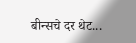बीन्सचे दर थेट...